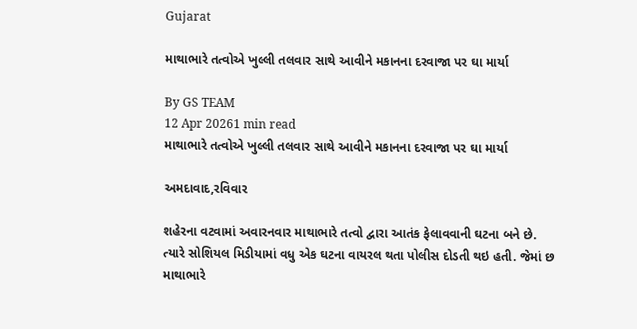Gujarat

માથાભારે તત્વોએ ખુલ્લી તલવાર સાથે આવીને મકાનના દરવાજા પર ઘા માર્યા

By GS TEAM
12 Apr 20261 min read
માથાભારે તત્વોએ ખુલ્લી તલવાર સાથે આવીને મકાનના દરવાજા પર ઘા માર્યા

અમદાવાદ,રવિવાર

શહેરના વટવામાં અવારનવાર માથાભારે તત્વો દ્વારા આતંક ફેલાવવાની ઘટના બને છે. ત્યારે સોશિયલ મિડીયામાં વધુ એક ઘટના વાયરલ થતા પોલીસ દોડતી થઇ હતી. જેમાં છ માથાભારે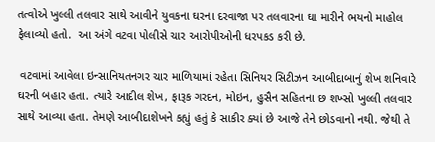તત્વોએ ખુલ્લી તલવાર સાથે આવીને યુવકના ઘરના દરવાજા પર તલવારના ઘા મારીને ભયનો માહોલ ફેલાવ્યો હતો.  આ અંગે વટવા પોલીસે ચાર આરોપીઓની ધરપકડ કરી છે.

 વટવામાં આવેલા ઇન્સાનિયતનગર ચાર માળિયામાં રહેતા સિનિયર સિટીઝન આબીદાબાનું શેખ શનિવારે ઘરની બહાર હતા. ત્યારે આદીલ શેખ, ફારૂક ગરદન, મોઇન, હુસૈન સહિતના છ શખ્સો ખુલ્લી તલવાર સાથે આવ્યા હતા. તેમણે આબીદાશેખને કહ્યું હતું કે સાકીર ક્યાં છે આજે તેને છોડવાનો નથી. જેથી તે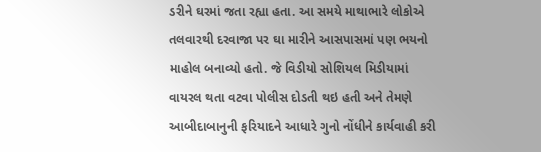ડરીને ઘરમાં જતા રહ્યા હતા. આ સમયે માથાભારે લોકોએ તલવારથી દરવાજા પર ઘા મારીને આસપાસમાં પણ ભયનો માહોલ બનાવ્યો હતો. જે વિડીયો સોશિયલ મિડીયામાં વાયરલ થતા વટવા પોલીસ દોડતી થઇ હતી અને તેમણે આબીદાબાનુની ફરિયાદને આધારે ગુનો નોંધીને કાર્યવાહી કરી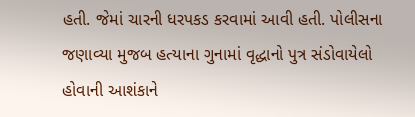હતી. જેમાં ચારની ધરપકડ કરવામાં આવી હતી. પોલીસના જણાવ્યા મુજબ હત્યાના ગુનામાં વૃદ્ધાનો પુત્ર સંડોવાયેલો હોવાની આશંકાને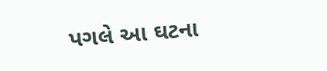પગલે આ ઘટના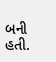બની હતી.